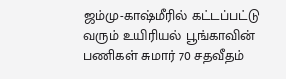ஜம்மு-காஷ்மீரில் கட்டப்பட்டு வரும் உயிரியல் பூங்காவின் பணிகள் சுமார் 70 சதவீதம்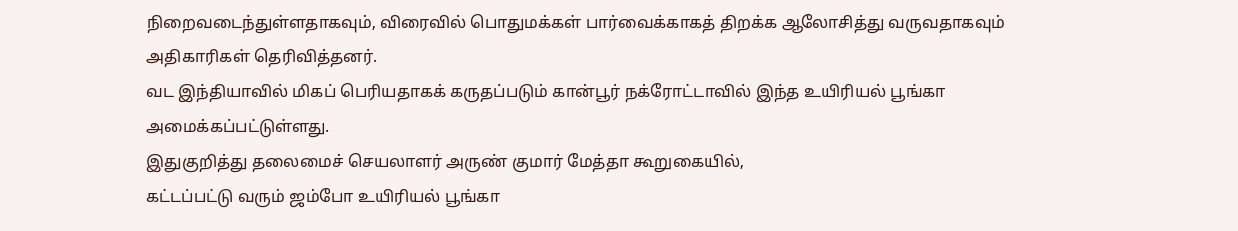நிறைவடைந்துள்ளதாகவும், விரைவில் பொதுமக்கள் பார்வைக்காகத் திறக்க ஆலோசித்து வருவதாகவும் அதிகாரிகள் தெரிவித்தனர்.
வட இந்தியாவில் மிகப் பெரியதாகக் கருதப்படும் கான்பூர் நக்ரோட்டாவில் இந்த உயிரியல் பூங்கா அமைக்கப்பட்டுள்ளது.
இதுகுறித்து தலைமைச் செயலாளர் அருண் குமார் மேத்தா கூறுகையில்,
கட்டப்பட்டு வரும் ஜம்போ உயிரியல் பூங்கா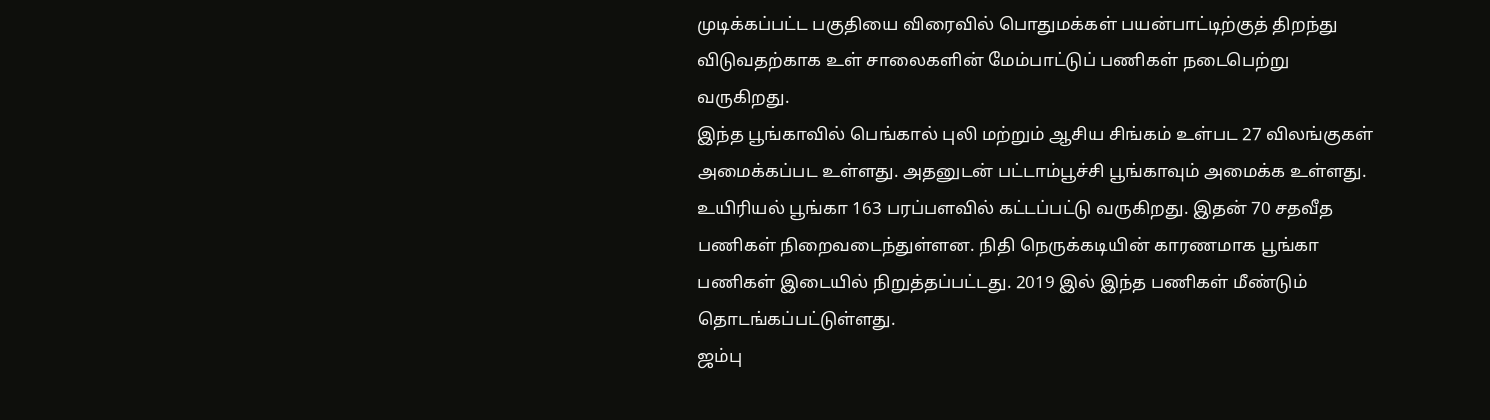முடிக்கப்பட்ட பகுதியை விரைவில் பொதுமக்கள் பயன்பாட்டிற்குத் திறந்து விடுவதற்காக உள் சாலைகளின் மேம்பாட்டுப் பணிகள் நடைபெற்று வருகிறது.
இந்த பூங்காவில் பெங்கால் புலி மற்றும் ஆசிய சிங்கம் உள்பட 27 விலங்குகள் அமைக்கப்பட உள்ளது. அதனுடன் பட்டாம்பூச்சி பூங்காவும் அமைக்க உள்ளது.
உயிரியல் பூங்கா 163 பரப்பளவில் கட்டப்பட்டு வருகிறது. இதன் 70 சதவீத பணிகள் நிறைவடைந்துள்ளன. நிதி நெருக்கடியின் காரணமாக பூங்கா பணிகள் இடையில் நிறுத்தப்பட்டது. 2019 இல் இந்த பணிகள் மீண்டும் தொடங்கப்பட்டுள்ளது.
ஜம்பு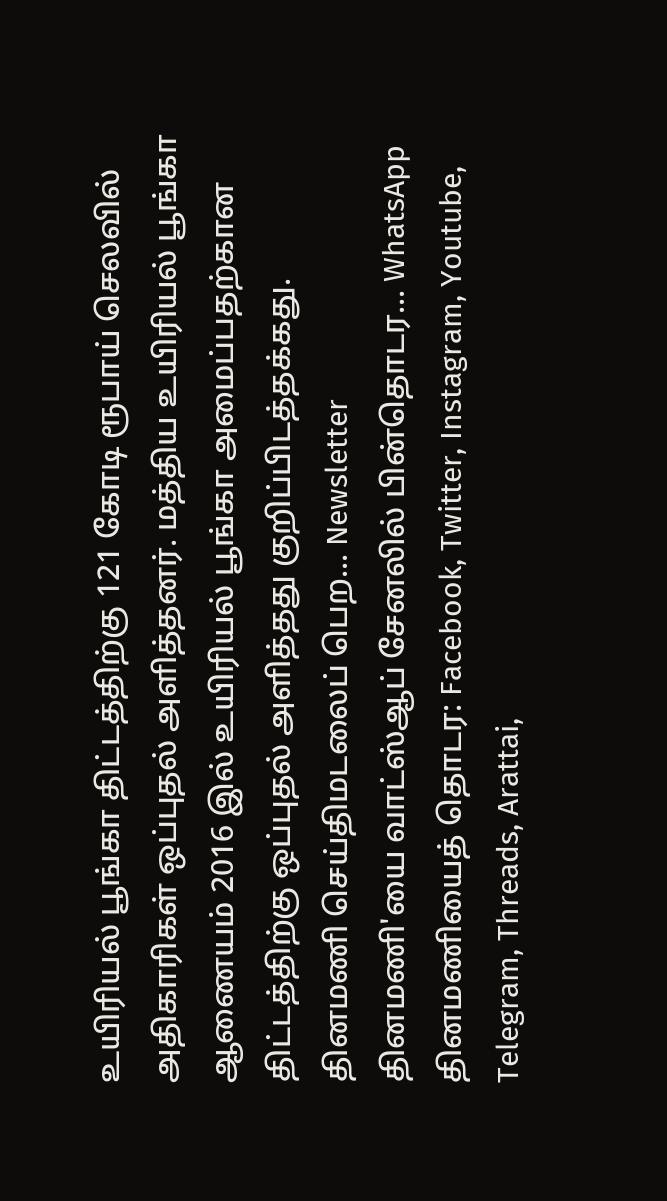உயிரியல் பூங்கா திட்டத்திற்கு 121 கோடி ரூபாய் செலவில் அதிகாரிகள் ஒப்புதல் அளித்தனர். மத்திய உயிரியல் பூங்கா ஆணையம் 2016 இல் உயிரியல் பூங்கா அமைப்பதற்கான திட்டத்திற்கு ஒப்புதல் அளித்தது குறிப்பிடத்தக்கது.
தினமணி செய்திமடலைப் பெற... Newsletter
தினமணி'யை வாட்ஸ்ஆப் சேனலில் பின்தொடர... WhatsApp
தினமணியைத் தொடர: Facebook, Twitter, Instagram, Youtube, Telegram, Threads, Arattai,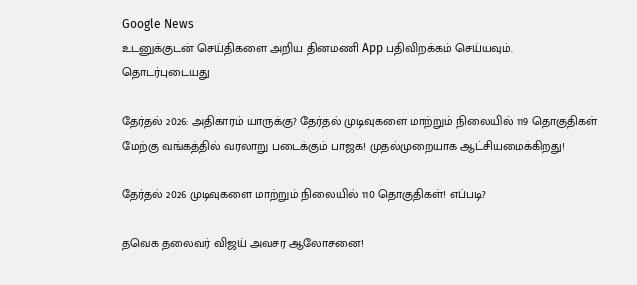Google News
உடனுக்குடன் செய்திகளை அறிய தினமணி App பதிவிறக்கம் செய்யவும்.
தொடர்புடையது

தேர்தல் 2026: அதிகாரம் யாருக்கு? தேர்தல் முடிவுகளை மாற்றும் நிலையில் 119 தொகுதிகள்
மேற்கு வங்கத்தில் வரலாறு படைக்கும் பாஜக! முதல்முறையாக ஆட்சியமைக்கிறது!

தேர்தல் 2026 முடிவுகளை மாற்றும் நிலையில் 110 தொகுதிகள்! எப்படி?

தவெக தலைவர் விஜய் அவசர ஆலோசனை!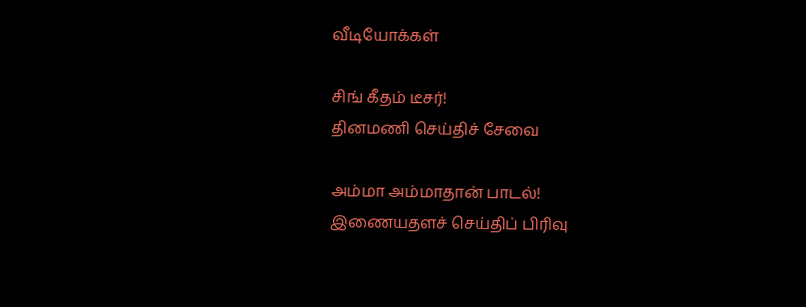வீடியோக்கள்

சிங் கீதம் டீசர்!
தினமணி செய்திச் சேவை

அம்மா அம்மாதான் பாடல்!
இணையதளச் செய்திப் பிரிவு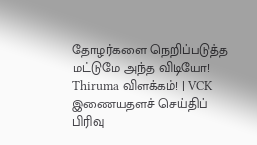தோழர்களை நெறிப்படுத்த மட்டுமே அந்த விடியோ! Thiruma விளக்கம்! | VCK
இணையதளச் செய்திப் பிரிவு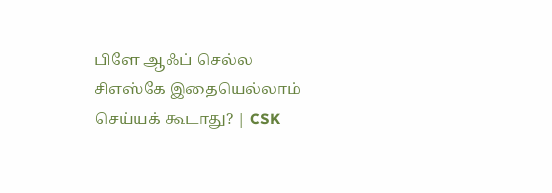பிளே ஆஃப் செல்ல சிஎஸ்கே இதையெல்லாம் செய்யக் கூடாது? | CSK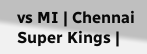vs MI | Chennai Super Kings |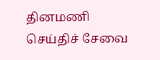தினமணி செய்திச் சேவை